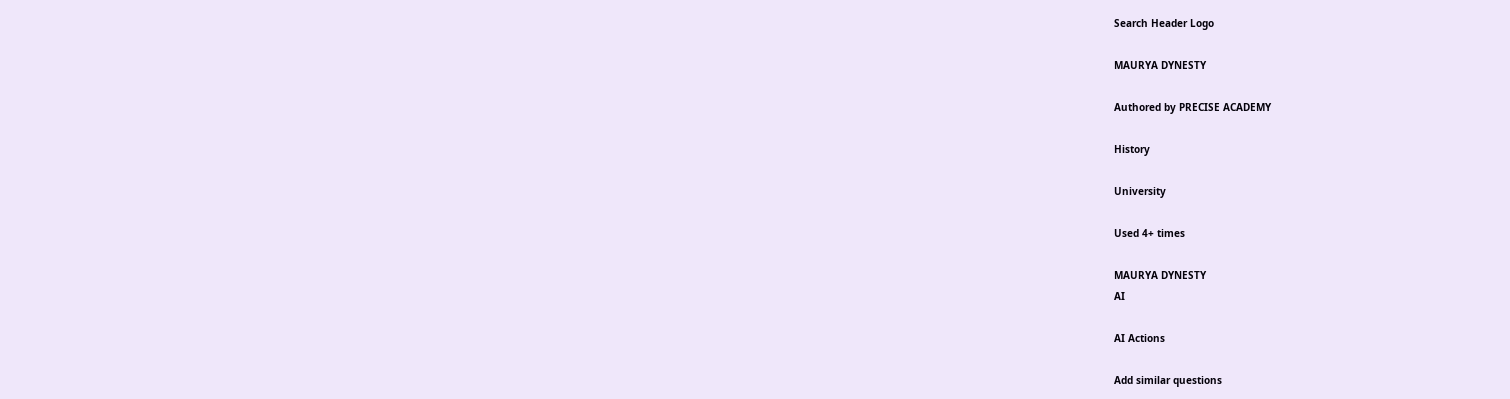Search Header Logo

MAURYA DYNESTY

Authored by PRECISE ACADEMY

History

University

Used 4+ times

MAURYA DYNESTY
AI

AI Actions

Add similar questions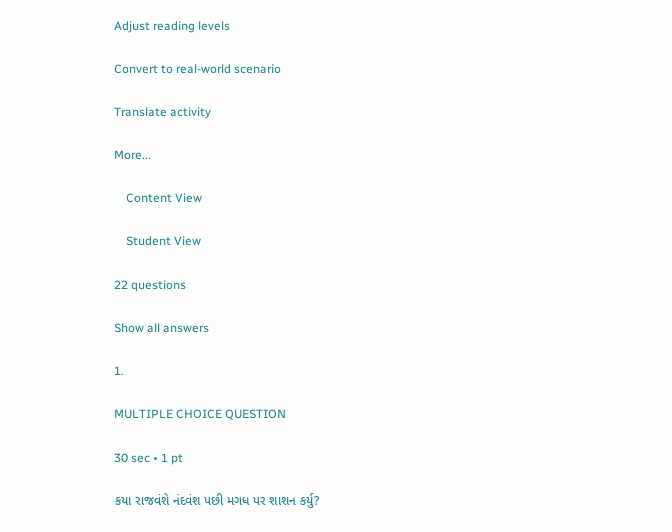Adjust reading levels

Convert to real-world scenario

Translate activity

More...

    Content View

    Student View

22 questions

Show all answers

1.

MULTIPLE CHOICE QUESTION

30 sec • 1 pt

કયા રાજવંશે નંદવંશ પછી મગધ પર શાશન કર્યુ?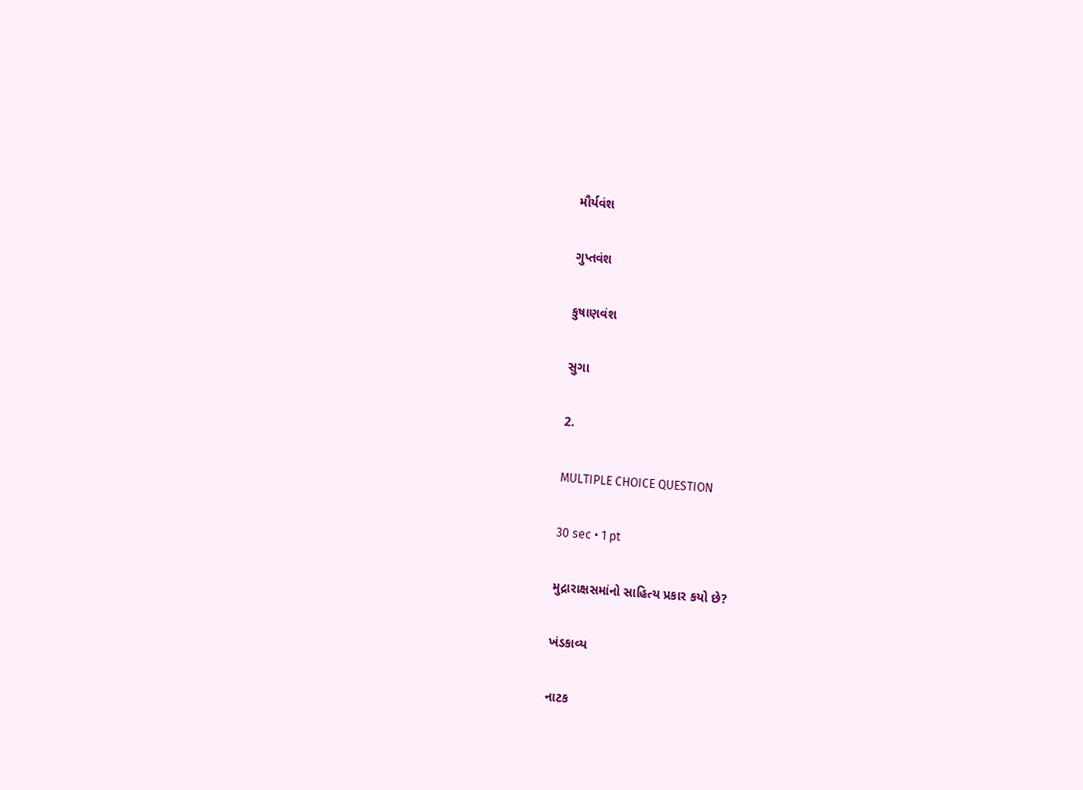મૌર્યવંશ

ગુપ્તવંશ

કુષાણવંશ

સુગા

2.

MULTIPLE CHOICE QUESTION

30 sec • 1 pt

મુદ્રારાક્ષસમાંનો સાહિત્ય પ્રકાર કયો છે?

ખંડકાવ્ય

નાટક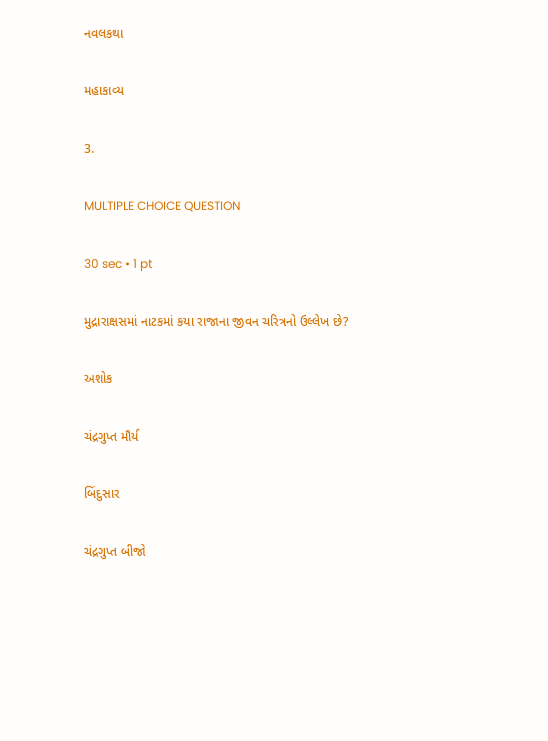નવલકથા

મહાકાવ્ય

3.

MULTIPLE CHOICE QUESTION

30 sec • 1 pt

મુદ્રારાક્ષસમાં નાટકમાં કયા રાજાના જીવન ચરિત્રનો ઉલ્લેખ છે?

અશોક

ચંદ્રગુપ્ત મૌર્ય

બિંદુસાર

ચંદ્રગુપ્ત બીજો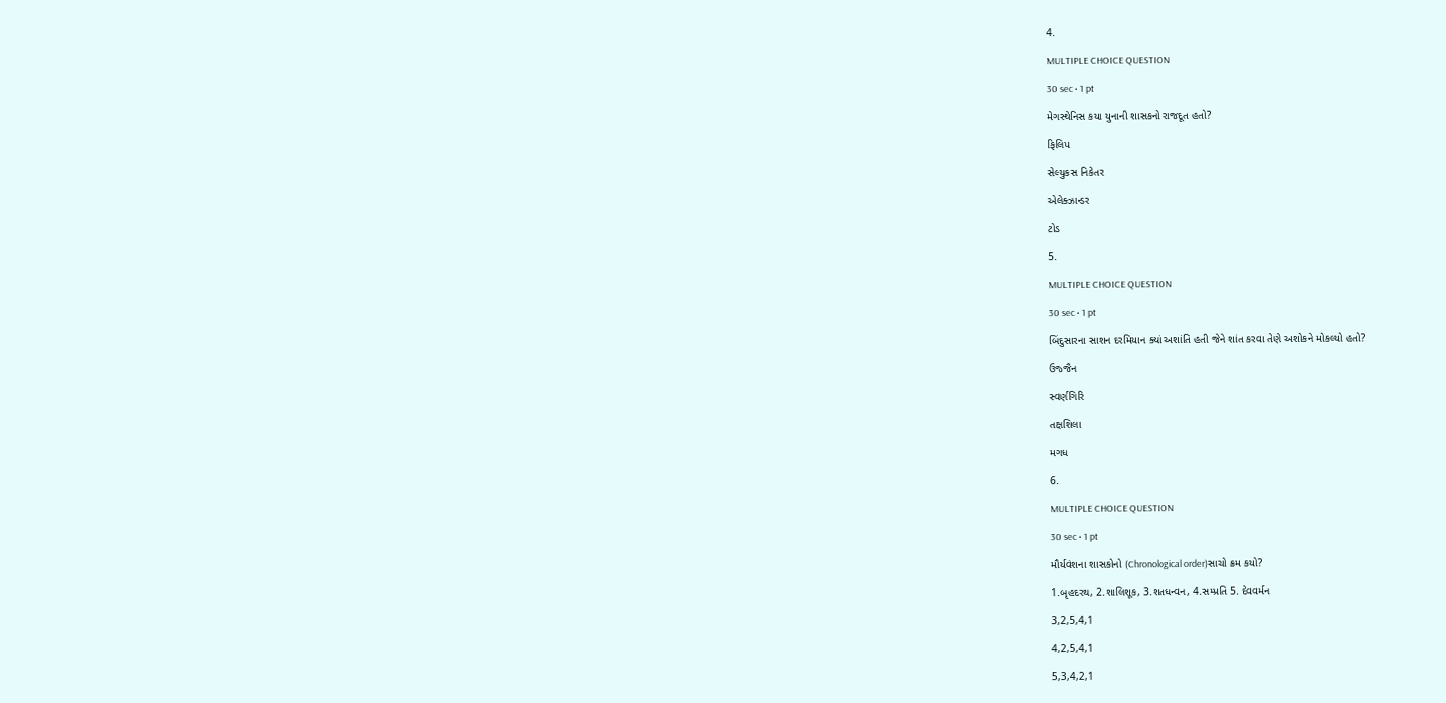4.

MULTIPLE CHOICE QUESTION

30 sec • 1 pt

મેગસ્થેનિસ કયા યુનાની શાસકનો રાજદૂત હતો?

ફિલિપ

સેલ્યુકસ નિકેતર

એલેક્ઝાન્ડર

ટોડ

5.

MULTIPLE CHOICE QUESTION

30 sec • 1 pt

બિંદુસારના સાશન દરમિયાન ક્યાં અશાંતિ હતી જેને શાંત કરવા તેણે અશોકને મોકલ્યો હતો?

ઉજ્જૈન

સ્વર્ણગિરિ

તક્ષશિલા

મગધ

6.

MULTIPLE CHOICE QUESTION

30 sec • 1 pt

મૌર્યવંશના શાસકોનો (Chronological order)સાચો ક્રમ કયો?

1.બૃહદરથ, 2.શાલિશૂક, 3.શતધન્વન, 4.સમ્પ્રતિ 5. દેવવર્મન

3,2,5,4,1

4,2,5,4,1

5,3,4,2,1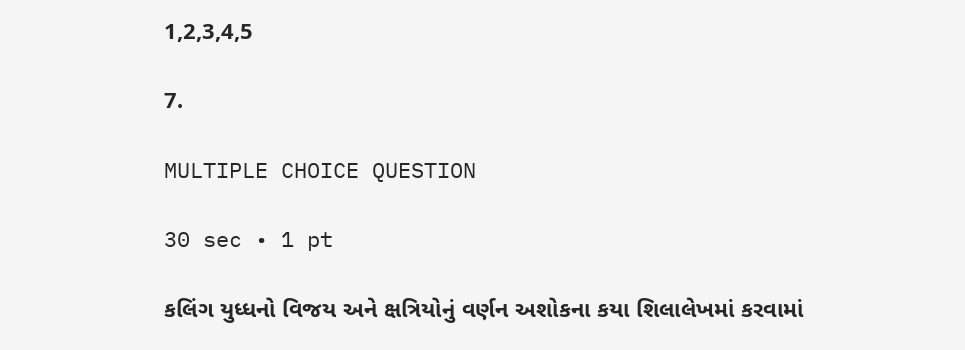1,2,3,4,5

7.

MULTIPLE CHOICE QUESTION

30 sec • 1 pt

કલિંગ યુધ્ધનો વિજય અને ક્ષત્રિયોનું વર્ણન અશોકના કયા શિલાલેખમાં કરવામાં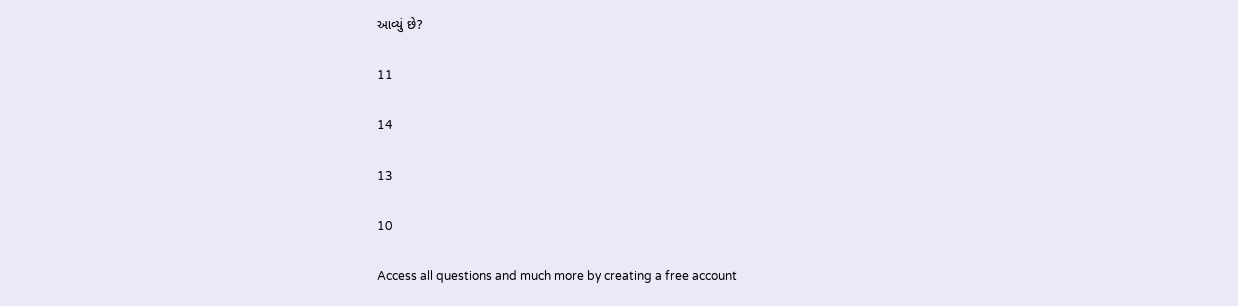આવ્યું છે?

11

14

13

10

Access all questions and much more by creating a free account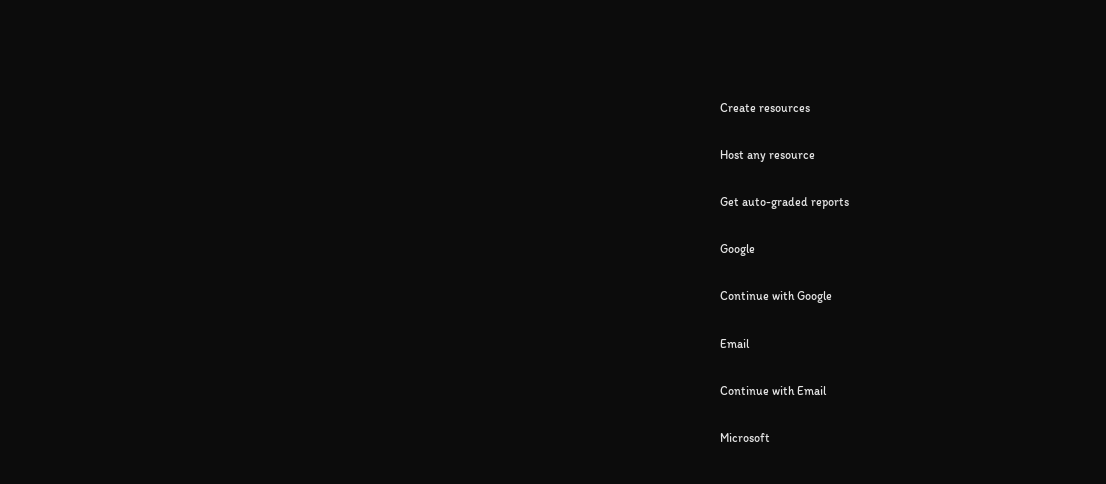Create resources

Host any resource

Get auto-graded reports

Google

Continue with Google

Email

Continue with Email

Microsoft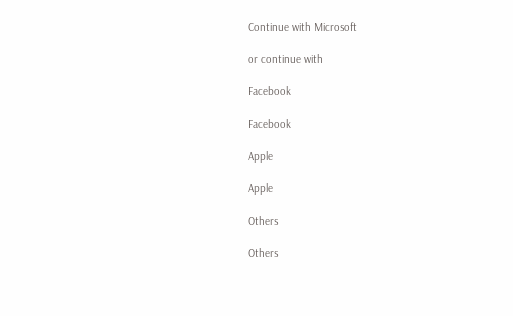Continue with Microsoft

or continue with

Facebook

Facebook

Apple

Apple

Others

Others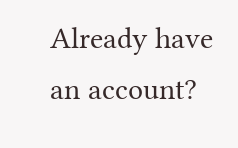Already have an account?